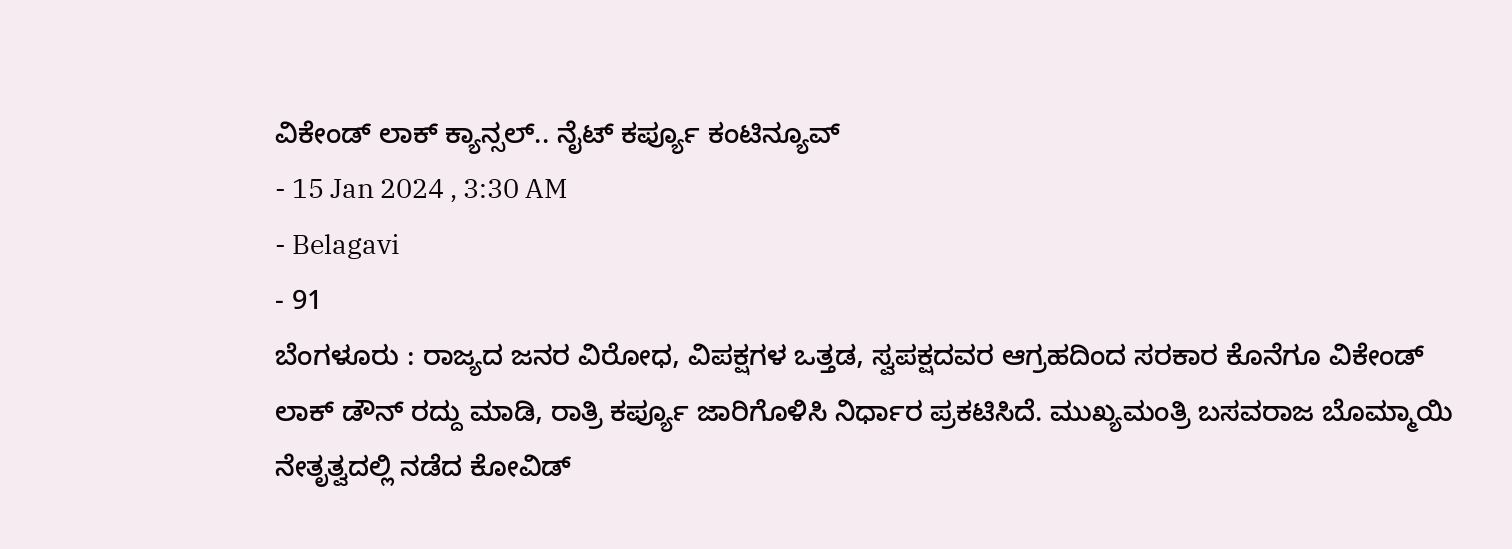ವಿಕೇಂಡ್ ಲಾಕ್ ಕ್ಯಾನ್ಸಲ್.. ನೈಟ್ ಕರ್ಪ್ಯೂ ಕಂಟಿನ್ಯೂವ್
- 15 Jan 2024 , 3:30 AM
- Belagavi
- 91
ಬೆಂಗಳೂರು : ರಾಜ್ಯದ ಜನರ ವಿರೋಧ, ವಿಪಕ್ಷಗಳ ಒತ್ತಡ, ಸ್ವಪಕ್ಷದವರ ಆಗ್ರಹದಿಂದ ಸರಕಾರ ಕೊನೆಗೂ ವಿಕೇಂಡ್ ಲಾಕ್ ಡೌನ್ ರದ್ದು ಮಾಡಿ, ರಾತ್ರಿ ಕರ್ಪ್ಯೂ ಜಾರಿಗೊಳಿಸಿ ನಿರ್ಧಾರ ಪ್ರಕಟಿಸಿದೆ. ಮುಖ್ಯಮಂತ್ರಿ ಬಸವರಾಜ ಬೊಮ್ಮಾಯಿ ನೇತೃತ್ವದಲ್ಲಿ ನಡೆದ ಕೋವಿಡ್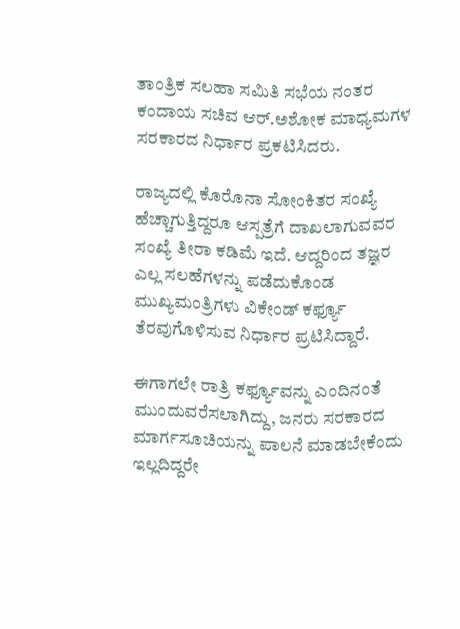ತಾಂತ್ರಿಕ ಸಲಹಾ ಸಮಿತಿ ಸಭೆಯ ನಂತರ ಕಂದಾಯ ಸಚಿವ ಆರ್.ಅಶೋಕ ಮಾಧ್ಯಮಗಳ ಸರಕಾರದ ನಿರ್ಧಾರ ಪ್ರಕಟಿಸಿದರು.

ರಾಜ್ಯದಲ್ಲಿ ಕೊರೊನಾ ಸೋಂಕಿತರ ಸಂಖ್ಯೆ ಹೆಚ್ಚಾಗುತ್ತಿದ್ದರೂ ಆಸ್ಪತ್ರೆಗೆ ದಾಖಲಾಗುವವರ ಸಂಖ್ಯೆ ತೀರಾ ಕಡಿಮೆ ಇದೆ. ಆದ್ದರಿಂದ ತಜ್ಞರ ಎಲ್ಲ ಸಲಹೆಗಳನ್ನು ಪಡೆದುಕೊಂಡ ಮುಖ್ಯಮಂತ್ರಿಗಳು ವಿಕೇಂಡ್ ಕರ್ಫ್ಯೂ ತೆರವುಗೊಳಿಸುವ ನಿರ್ಧಾರ ಪ್ರಟಿಸಿದ್ದಾರೆ.

ಈಗಾಗಲೇ ರಾತ್ರಿ ಕರ್ಫ್ಯೂವನ್ನು ಎಂದಿನಂತೆ ಮುಂದುವರೆಸಲಾಗಿದ್ದು, ಜನರು ಸರಕಾರದ ಮಾರ್ಗಸೂಚಿಯನ್ನು ಪಾಲನೆ ಮಾಡಬೇಕೆಂದು ಇಲ್ಲದಿದ್ದರೇ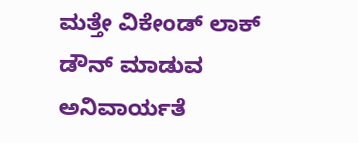ಮತ್ತೇ ವಿಕೇಂಡ್ ಲಾಕ್ ಡೌನ್ ಮಾಡುವ ಅನಿವಾರ್ಯತೆ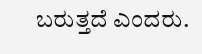ಬರುತ್ತದೆ ಎಂದರು.